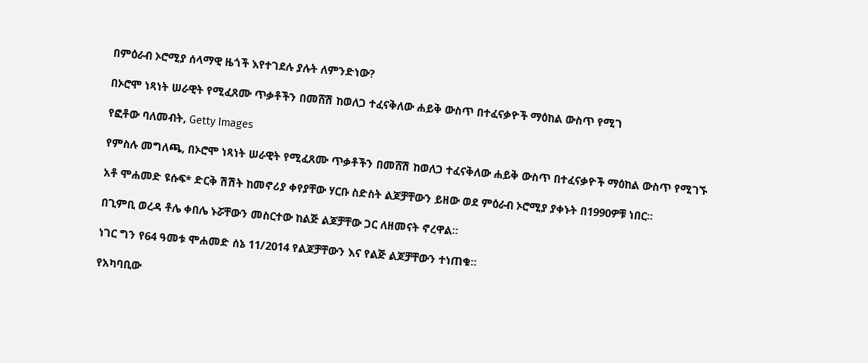በምዕራብ ኦሮሚያ ሰላማዊ ዜጎች እየተገደሉ ያሉት ለምንድነው?

በኦሮሞ ነጻነት ሠራዊት የሚፈጸሙ ጥቃቶችን በመሸሽ ከወለጋ ተፈናቅለው ሐይቅ ውስጥ በተፈናቃዮች ማዕከል ውስጥ የሚገ

የፎቶው ባለመብት, Getty Images

የምስሉ መግለጫ, በኦሮሞ ነጻነት ሠራዊት የሚፈጸሙ ጥቃቶችን በመሸሽ ከወለጋ ተፈናቅለው ሐይቅ ውስጥ በተፈናቃዮች ማዕከል ውስጥ የሚገኙ

አቶ ሞሐመድ ዩሱፍ* ድርቅ ሽሽት ከመኖሪያ ቀየያቸው ሃርቡ ስድስት ልጆቻቸውን ይዘው ወደ ምዕራብ ኦሮሚያ ያቀኑት በ1990ዎቹ ነበር።

በጊምቢ ወረዳ ቶሌ ቀበሌ ኑሯቸውን መስርተው ከልጅ ልጆቻቸው ጋር ለዘመናት ኖረዋል።

ነገር ግን የ64 ዓመቱ ሞሐመድ ሰኔ 11/2014 የልጆቻቸውን እና የልጅ ልጆቻቸውን ተነጠቁ።

የአካባቢው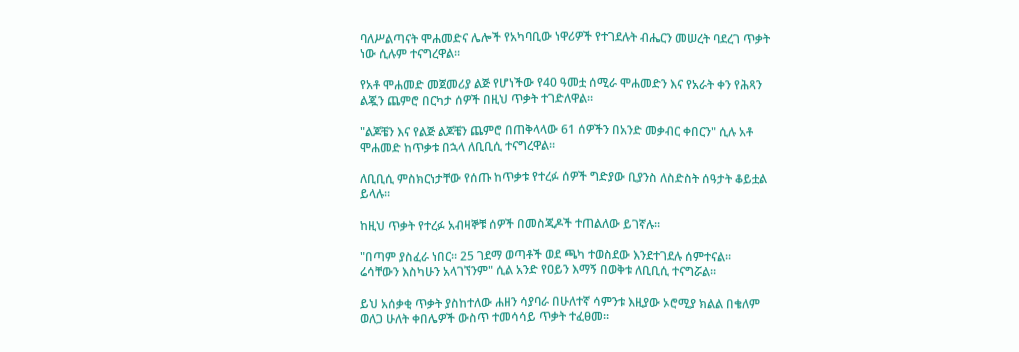ባለሥልጣናት ሞሐመድና ሌሎች የአካባቢው ነዋሪዎች የተገደሉት ብሔርን መሠረት ባደረገ ጥቃት ነው ሲሉም ተናግረዋል።

የአቶ ሞሐመድ መጀመሪያ ልጅ የሆነችው የ40 ዓመቷ ሰሚራ ሞሐመድን እና የአራት ቀን የሕጻን ልጇን ጨምሮ በርካታ ሰዎች በዚህ ጥቃት ተገድለዋል።

"ልጆቼን እና የልጅ ልጆቼን ጨምሮ በጠቅላላው 61 ሰዎችን በአንድ መቃብር ቀበርን" ሲሉ አቶ ሞሐመድ ከጥቃቱ በኋላ ለቢቢሲ ተናግረዋል።

ለቢቢሲ ምስክርነታቸው የሰጡ ከጥቃቱ የተረፉ ሰዎች ግድያው ቢያንስ ለስድስት ሰዓታት ቆይቷል ይላሉ።

ከዚህ ጥቃት የተረፉ አብዛኞቹ ሰዎች በመስጂዶች ተጠልለው ይገኛሉ።

"በጣም ያስፈራ ነበር። 25 ገደማ ወጣቶች ወደ ጫካ ተወስደው እንደተገደሉ ሰምተናል። ሬሳቸውን እስካሁን አላገኘንም" ሲል አንድ የዐይን እማኝ በወቅቱ ለቢቢሲ ተናግሯል።

ይህ አሰቃቂ ጥቃት ያስከተለው ሐዘን ሳያባራ በሁለተኛ ሳምንቱ እዚያው ኦሮሚያ ክልል በቄለም ወለጋ ሁለት ቀበሌዎች ውስጥ ተመሳሳይ ጥቃት ተፈፀመ።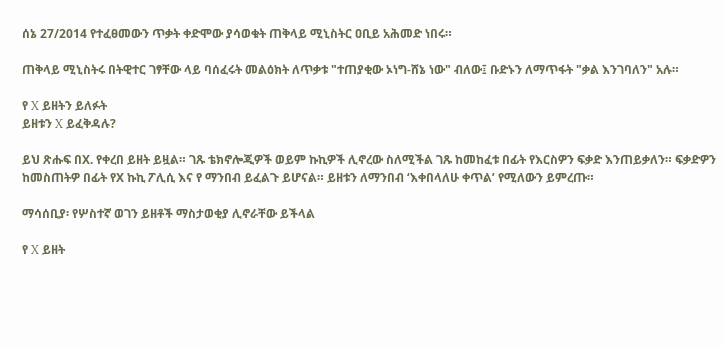ሰኔ 27/2014 የተፈፀመውን ጥቃት ቀድሞው ያሳወቁት ጠቅላይ ሚኒስትር ዐቢይ አሕመድ ነበሩ።

ጠቅላይ ሚኒስትሩ በትዊተር ገፃቸው ላይ ባሰፈሩት መልዕክት ለጥቃቱ "ተጠያቂው ኦነግ-ሸኔ ነው" ብለው፤ ቡድኑን ለማጥፋት "ቃል እንገባለን" አሉ።

የ X ይዘትን ይለፉት
ይዘቱን X ይፈቅዳሉ?

ይህ ጽሑፍ በX. የቀረበ ይዘት ይዟል። ገጹ ቴክኖሎጂዎች ወይም ኩኪዎች ሊኖረው ስለሚችል ገጹ ከመከፈቱ በፊት የእርስዎን ፍቃድ እንጠይቃለን። ፍቃድዎን ከመስጠትዎ በፊት የX ኩኪ ፖሊሲ እና የ ማንበብ ይፈልጉ ይሆናል። ይዘቱን ለማንበብ ‘እቀበላለሁ ቀጥል’ የሚለውን ይምረጡ።

ማሳሰቢያ፡ የሦስተኛ ወገን ይዘቶች ማስታወቂያ ሊኖራቸው ይችላል

የ X ይዘት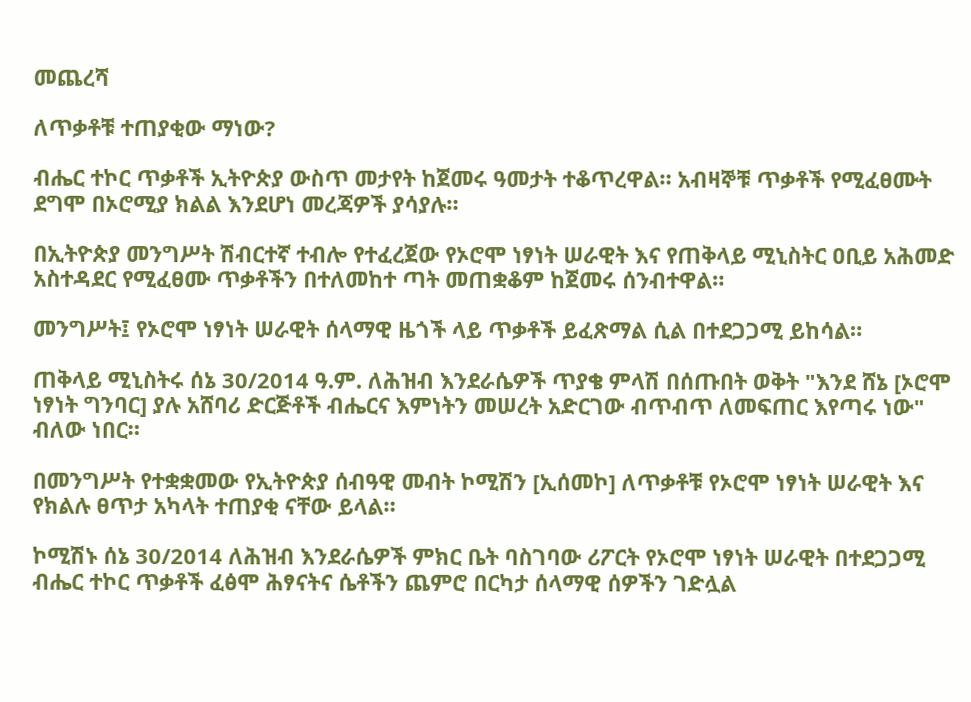መጨረሻ

ለጥቃቶቹ ተጠያቂው ማነው?

ብሔር ተኮር ጥቃቶች ኢትዮጵያ ውስጥ መታየት ከጀመሩ ዓመታት ተቆጥረዋል። አብዛኞቹ ጥቃቶች የሚፈፀሙት ደግሞ በኦሮሚያ ክልል እንደሆነ መረጃዎች ያሳያሉ።

በኢትዮጵያ መንግሥት ሽብርተኛ ተብሎ የተፈረጀው የኦሮሞ ነፃነት ሠራዊት እና የጠቅላይ ሚኒስትር ዐቢይ አሕመድ አስተዳደር የሚፈፀሙ ጥቃቶችን በተለመከተ ጣት መጠቋቆም ከጀመሩ ሰንብተዋል።

መንግሥት፤ የኦሮሞ ነፃነት ሠራዊት ሰላማዊ ዜጎች ላይ ጥቃቶች ይፈጽማል ሲል በተደጋጋሚ ይከሳል።

ጠቅላይ ሚኒስትሩ ሰኔ 30/2014 ዓ.ም. ለሕዝብ እንደራሴዎች ጥያቄ ምላሽ በሰጡበት ወቅት "እንደ ሸኔ [ኦሮሞ ነፃነት ግንባር] ያሉ አሸባሪ ድርጅቶች ብሔርና እምነትን መሠረት አድርገው ብጥብጥ ለመፍጠር እየጣሩ ነው" ብለው ነበር።

በመንግሥት የተቋቋመው የኢትዮጵያ ሰብዓዊ መብት ኮሚሽን [ኢሰመኮ] ለጥቃቶቹ የኦሮሞ ነፃነት ሠራዊት እና የክልሉ ፀጥታ አካላት ተጠያቂ ናቸው ይላል።

ኮሚሽኑ ሰኔ 30/2014 ለሕዝብ እንደራሴዎች ምክር ቤት ባስገባው ሪፖርት የኦሮሞ ነፃነት ሠራዊት በተደጋጋሚ ብሔር ተኮር ጥቃቶች ፈፅሞ ሕፃናትና ሴቶችን ጨምሮ በርካታ ሰላማዊ ሰዎችን ገድሏል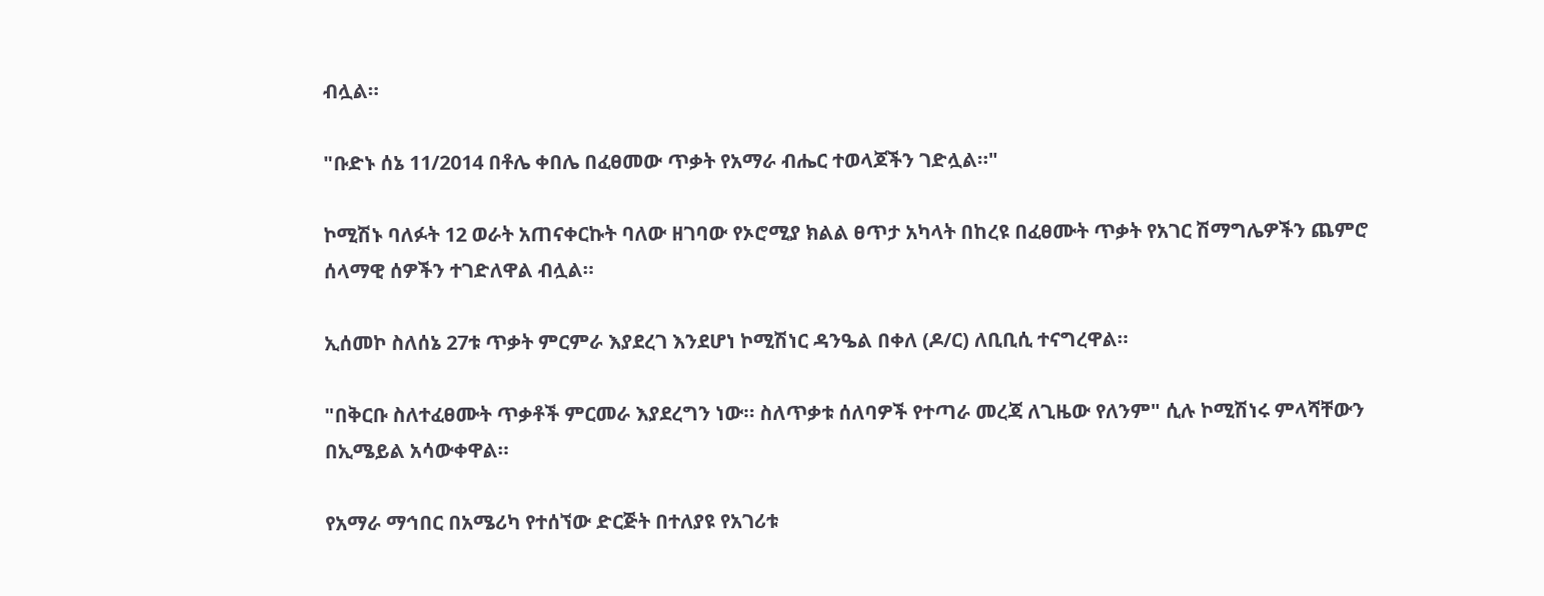ብሏል።

"ቡድኑ ሰኔ 11/2014 በቶሌ ቀበሌ በፈፀመው ጥቃት የአማራ ብሔር ተወላጆችን ገድሏል።"

ኮሚሽኑ ባለፉት 12 ወራት አጠናቀርኩት ባለው ዘገባው የኦሮሚያ ክልል ፀጥታ አካላት በከረዩ በፈፀሙት ጥቃት የአገር ሽማግሌዎችን ጨምሮ ሰላማዊ ሰዎችን ተገድለዋል ብሏል።

ኢሰመኮ ስለሰኔ 27ቱ ጥቃት ምርምራ እያደረገ እንደሆነ ኮሚሽነር ዳንዔል በቀለ (ዶ/ር) ለቢቢሲ ተናግረዋል።

"በቅርቡ ስለተፈፀሙት ጥቃቶች ምርመራ እያደረግን ነው። ስለጥቃቱ ሰለባዎች የተጣራ መረጃ ለጊዜው የለንም" ሲሉ ኮሚሽነሩ ምላሻቸውን በኢሜይል አሳውቀዋል።

የአማራ ማኅበር በአሜሪካ የተሰኘው ድርጅት በተለያዩ የአገሪቱ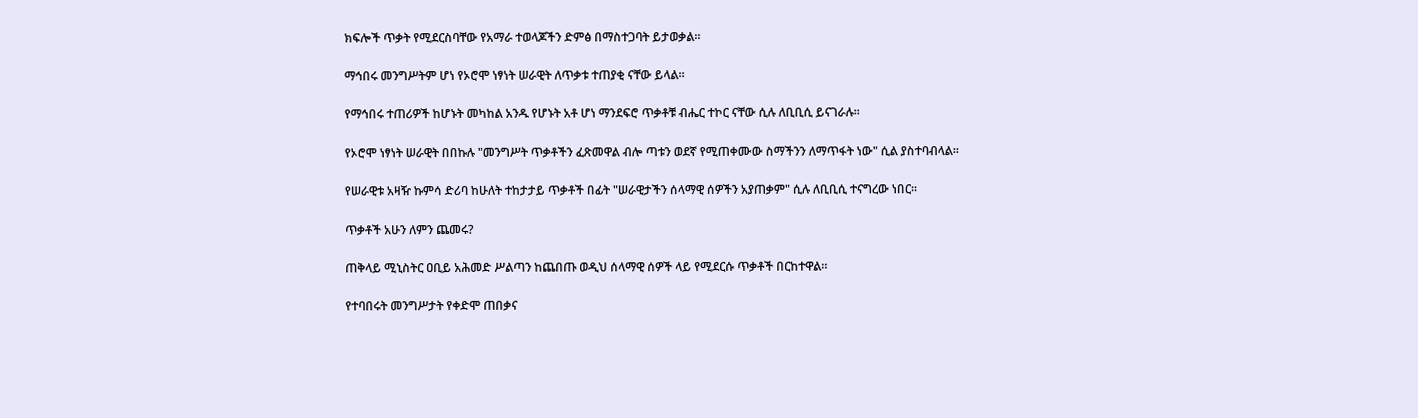ክፍሎች ጥቃት የሚደርስባቸው የአማራ ተወላጆችን ድምፅ በማስተጋባት ይታወቃል።

ማኅበሩ መንግሥትም ሆነ የኦሮሞ ነፃነት ሠራዊት ለጥቃቱ ተጠያቂ ናቸው ይላል።

የማኅበሩ ተጠሪዎች ከሆኑት መካከል አንዱ የሆኑት አቶ ሆነ ማንደፍሮ ጥቃቶቹ ብሔር ተኮር ናቸው ሲሉ ለቢቢሲ ይናገራሉ።

የኦሮሞ ነፃነት ሠራዊት በበኩሉ "መንግሥት ጥቃቶችን ፈጽመዋል ብሎ ጣቱን ወደኛ የሚጠቀሙው ስማችንን ለማጥፋት ነው" ሲል ያስተባብላል።

የሠራዊቱ አዛዥ ኩምሳ ድሪባ ከሁለት ተከታታይ ጥቃቶች በፊት "ሠራዊታችን ሰላማዊ ሰዎችን አያጠቃም" ሲሉ ለቢቢሲ ተናግረው ነበር።

ጥቃቶች አሁን ለምን ጨመሩ?

ጠቅላይ ሚኒስትር ዐቢይ አሕመድ ሥልጣን ከጨበጡ ወዲህ ሰላማዊ ሰዎች ላይ የሚደርሱ ጥቃቶች በርከተዋል።

የተባበሩት መንግሥታት የቀድሞ ጠበቃና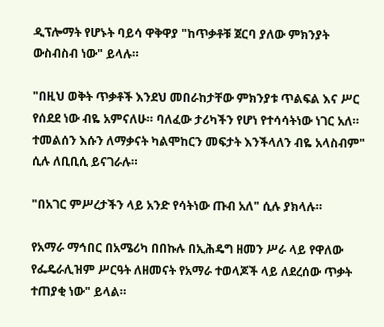ዲፕሎማት የሆኑት ባይሳ ዋቅዋያ "ከጥቃቶቹ ጀርባ ያለው ምክንያት ውስብስብ ነው" ይላሉ።

"በዚህ ወቅት ጥቃቶች እንደህ መበራከታቸው ምክንያቱ ጥልፍል እና ሥር የሰደደ ነው ብዬ አምናለሁ። ባለፈው ታሪካችን የሆነ የተሳሳትነው ነገር አለ። ተመልሰን እሱን ለማቃናት ካልሞከርን መፍታት እንችላለን ብዬ አላስብም" ሲሉ ለቢቢሲ ይናገራሉ።

"በአገር ምሥረታችን ላይ አንድ የሳትነው ጡብ አለ" ሲሉ ያክላሉ።

የአማራ ማኅበር በአሜሪካ በበኩሉ በኢሕዴግ ዘመን ሥራ ላይ የዋለው የፌዴራሊዝም ሥርዓት ለዘመናት የአማራ ተወላጆች ላይ ለደረሰው ጥቃት ተጠያቂ ነው" ይላል።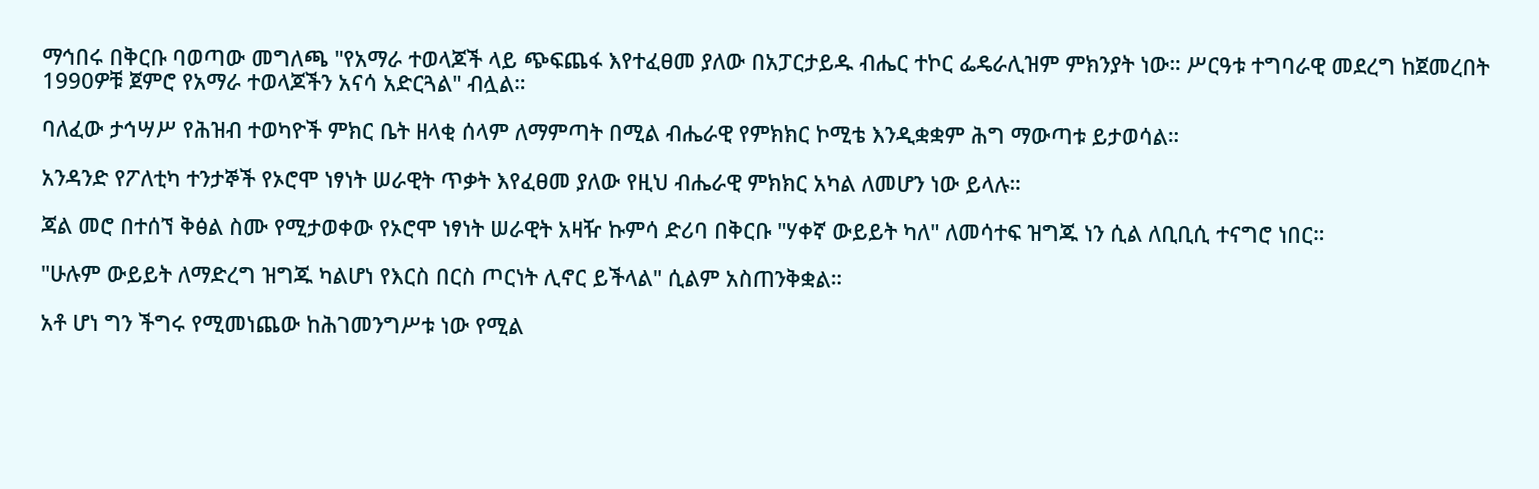ማኅበሩ በቅርቡ ባወጣው መግለጫ "የአማራ ተወላጆች ላይ ጭፍጨፋ እየተፈፀመ ያለው በአፓርታይዱ ብሔር ተኮር ፌዴራሊዝም ምክንያት ነው። ሥርዓቱ ተግባራዊ መደረግ ከጀመረበት 1990ዎቹ ጀምሮ የአማራ ተወላጆችን አናሳ አድርጓል" ብሏል።

ባለፈው ታኅሣሥ የሕዝብ ተወካዮች ምክር ቤት ዘላቂ ሰላም ለማምጣት በሚል ብሔራዊ የምክክር ኮሚቴ እንዲቋቋም ሕግ ማውጣቱ ይታወሳል።

አንዳንድ የፖለቲካ ተንታኞች የኦሮሞ ነፃነት ሠራዊት ጥቃት እየፈፀመ ያለው የዚህ ብሔራዊ ምክክር አካል ለመሆን ነው ይላሉ።

ጃል መሮ በተሰኘ ቅፅል ስሙ የሚታወቀው የኦሮሞ ነፃነት ሠራዊት አዛዥ ኩምሳ ድሪባ በቅርቡ "ሃቀኛ ውይይት ካለ" ለመሳተፍ ዝግጁ ነን ሲል ለቢቢሲ ተናግሮ ነበር።

"ሁሉም ውይይት ለማድረግ ዝግጁ ካልሆነ የእርስ በርስ ጦርነት ሊኖር ይችላል" ሲልም አስጠንቅቋል።

አቶ ሆነ ግን ችግሩ የሚመነጨው ከሕገመንግሥቱ ነው የሚል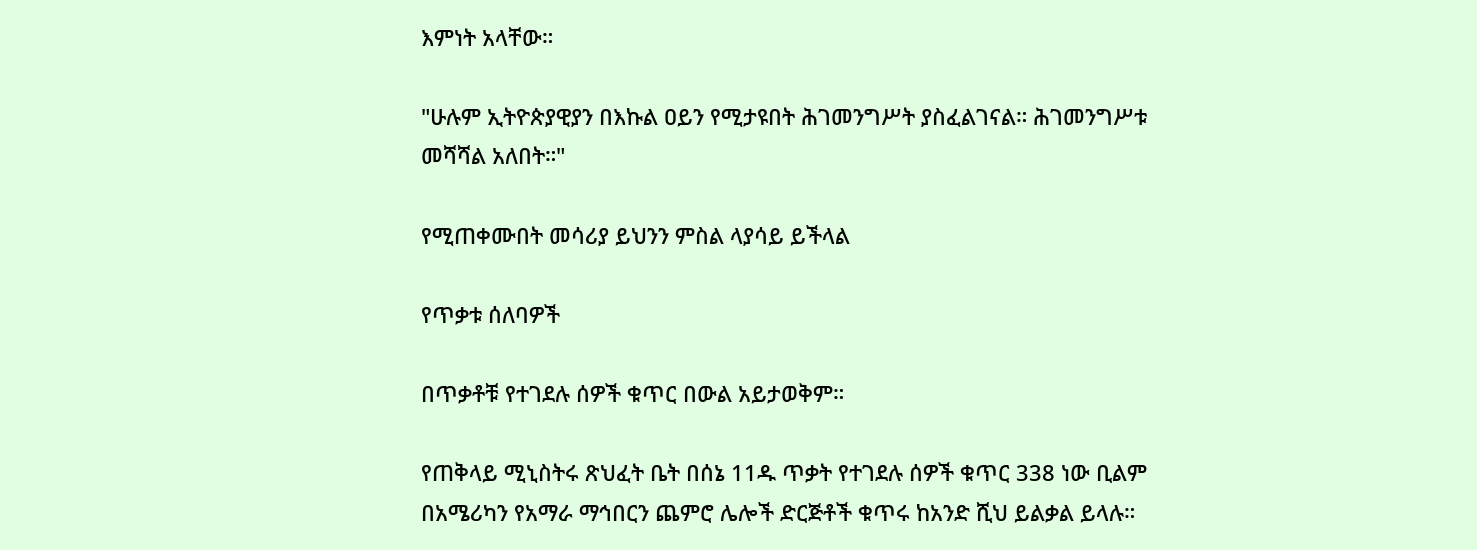እምነት አላቸው።

"ሁሉም ኢትዮጵያዊያን በእኩል ዐይን የሚታዩበት ሕገመንግሥት ያስፈልገናል። ሕገመንግሥቱ መሻሻል አለበት።"

የሚጠቀሙበት መሳሪያ ይህንን ምስል ላያሳይ ይችላል

የጥቃቱ ሰለባዎች

በጥቃቶቹ የተገደሉ ሰዎች ቁጥር በውል አይታወቅም።

የጠቅላይ ሚኒስትሩ ጽህፈት ቤት በሰኔ 11ዱ ጥቃት የተገደሉ ሰዎች ቁጥር 338 ነው ቢልም በአሜሪካን የአማራ ማኅበርን ጨምሮ ሌሎች ድርጅቶች ቁጥሩ ከአንድ ሺህ ይልቃል ይላሉ።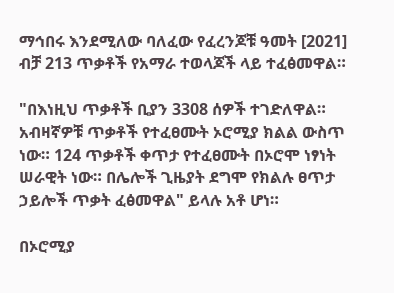ማኅበሩ እንደሚለው ባለፈው የፈረንጆቹ ዓመት [2021] ብቻ 213 ጥቃቶች የአማራ ተወላጆች ላይ ተፈፅመዋል።

"በእነዚህ ጥቃቶች ቢያን 3308 ሰዎች ተገድለዋል። አብዛኛዎቹ ጥቃቶች የተፈፀሙት ኦሮሚያ ክልል ውስጥ ነው። 124 ጥቃቶች ቀጥታ የተፈፀሙት በኦሮሞ ነፃነት ሠራዊት ነው። በሌሎች ጊዜያት ደግሞ የክልሉ ፀጥታ ኃይሎች ጥቃት ፈፅመዋል" ይላሉ አቶ ሆነ።

በኦሮሚያ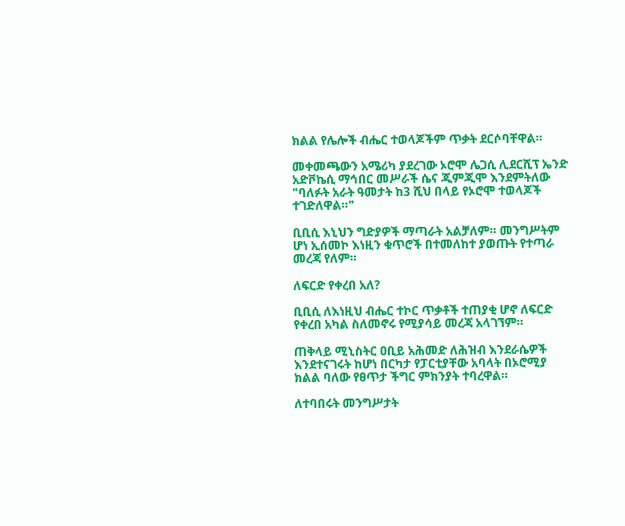ክልል የሌሎች ብሔር ተወላጆችም ጥቃት ደርሶባቸዋል።

መቀመጫውን አሜሪካ ያደረገው ኦሮሞ ሌጋሲ ሊደርሺፕ ኤንድ አድቮኬሲ ማኅበር መሥራች ሴና ጂምጂሞ እንደምትለው "ባለፉት አራት ዓመታት ከ3 ሺህ በላይ የኦሮሞ ተወላጆች ተገድለዋል።"

ቢቢሲ እኒህን ግድያዎች ማጣራት አልቻለም። መንግሥትም ሆነ ኢሰመኮ እነዚን ቁጥሮች በተመለከተ ያወጡት የተጣራ መረጃ የለም።

ለፍርድ የቀረበ አለ?

ቢቢሲ ለእነዚህ ብሔር ተኮር ጥቃቶች ተጠያቂ ሆኖ ለፍርድ የቀረበ አካል ስለመኖሩ የሚያሳይ መረጃ አላገኘም።

ጠቅላይ ሚኒስትር ዐቢይ አሕመድ ለሕዝብ እንደራሴዎች እንደተናገሩት ከሆነ በርካታ የፓርቲያቸው አባላት በኦሮሚያ ክልል ባለው የፀጥታ ችግር ምክንያት ተባረዋል።

ለተባበሩት መንግሥታት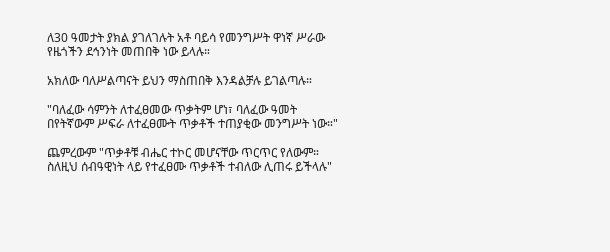ለ30 ዓመታት ያክል ያገለገሉት አቶ ባይሳ የመንግሥት ዋነኛ ሥራው የዜጎችን ደኅንነት መጠበቅ ነው ይላሉ።

አክለው ባለሥልጣናት ይህን ማስጠበቅ እንዳልቻሉ ይገልጣሉ።

"ባለፈው ሳምንት ለተፈፀመው ጥቃትም ሆነ፣ ባለፈው ዓመት በየትኛውም ሥፍራ ለተፈፀሙት ጥቃቶች ተጠያቂው መንግሥት ነው።"

ጨምረውም "ጥቃቶቹ ብሔር ተኮር መሆናቸው ጥርጥር የለውም። ስለዚህ ሰብዓዊነት ላይ የተፈፀሙ ጥቃቶች ተብለው ሊጠሩ ይችላሉ"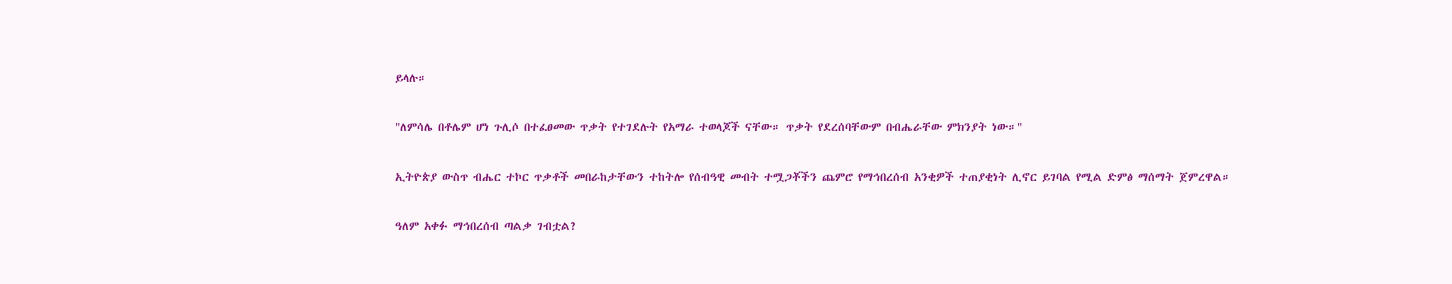ይላሉ።

"ለምሳሌ በቶሌም ሆነ ጉሊሶ በተፈፀመው ጥቃት የተገደሉት የአማራ ተወላጆች ናቸው። ጥቃት የደረሰባቸውም በብሔራቸው ምክንያት ነው።"

ኢትዮጵያ ውስጥ ብሔር ተኮር ጥቃቶች መበራከታቸውን ተከትሎ የሰብዓዊ መብት ተሟጋቾችን ጨምሮ የማኅበረሰብ አንቂዎች ተጠያቂነት ሊኖር ይገባል የሚል ድምፅ ማሰማት ጀምረዋል።

ዓለም አቀፉ ማኅበረሰብ ጣልቃ ገብቷል?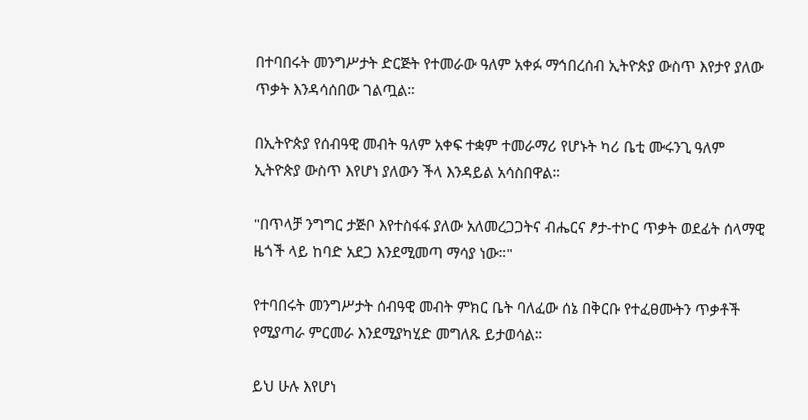በተባበሩት መንግሥታት ድርጅት የተመራው ዓለም አቀፉ ማኅበረሰብ ኢትዮጵያ ውስጥ እየታየ ያለው ጥቃት እንዳሳሰበው ገልጧል።

በኢትዮጵያ የሰብዓዊ መብት ዓለም አቀፍ ተቋም ተመራማሪ የሆኑት ካሪ ቤቲ ሙሩንጊ ዓለም ኢትዮጵያ ውስጥ እየሆነ ያለውን ችላ እንዳይል አሳስበዋል።

"በጥላቻ ንግግር ታጅቦ እየተስፋፋ ያለው አለመረጋጋትና ብሔርና ፆታ-ተኮር ጥቃት ወደፊት ሰላማዊ ዜጎች ላይ ከባድ አደጋ እንደሚመጣ ማሳያ ነው።"

የተባበሩት መንግሥታት ሰብዓዊ መብት ምክር ቤት ባለፈው ሰኔ በቅርቡ የተፈፀሙትን ጥቃቶች የሚያጣራ ምርመራ እንደሚያካሂድ መግለጹ ይታወሳል።

ይህ ሁሉ እየሆነ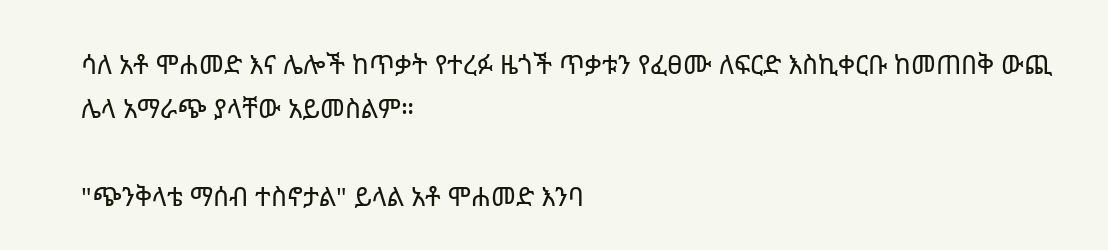ሳለ አቶ ሞሐመድ እና ሌሎች ከጥቃት የተረፉ ዜጎች ጥቃቱን የፈፀሙ ለፍርድ እስኪቀርቡ ከመጠበቅ ውጪ ሌላ አማራጭ ያላቸው አይመስልም።

"ጭንቅላቴ ማሰብ ተስኖታል" ይላል አቶ ሞሐመድ እንባ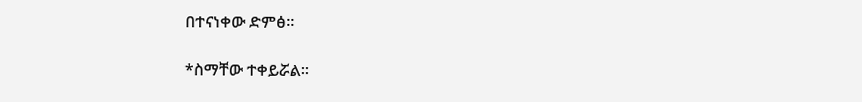በተናነቀው ድምፅ።

*ስማቸው ተቀይሯል።